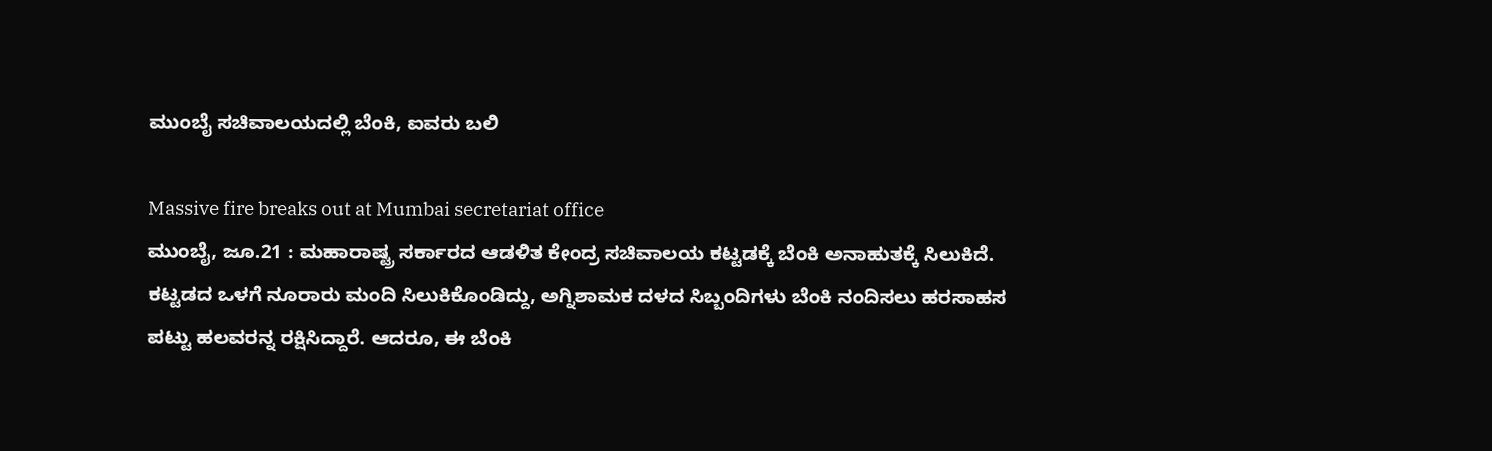ಮುಂಬೈ ಸಚಿವಾಲಯದಲ್ಲಿ ಬೆಂಕಿ, ಐವರು ಬಲಿ

Massive fire breaks out at Mumbai secretariat office
ಮುಂಬೈ, ಜೂ.21 : ಮಹಾರಾಷ್ಟ್ರ ಸರ್ಕಾರದ ಆಡಳಿತ ಕೇಂದ್ರ ಸಚಿವಾಲಯ ಕಟ್ಟಡಕ್ಕೆ ಬೆಂಕಿ ಅನಾಹುತಕ್ಕೆ ಸಿಲುಕಿದೆ. ಕಟ್ಟಡದ ಒಳಗೆ ನೂರಾರು ಮಂದಿ ಸಿಲುಕಿಕೊಂಡಿದ್ದು, ಅಗ್ನಿಶಾಮಕ ದಳದ ಸಿಬ್ಬಂದಿಗಳು ಬೆಂಕಿ ನಂದಿಸಲು ಹರಸಾಹಸ ಪಟ್ಟು ಹಲವರನ್ನ ರಕ್ಷಿಸಿದ್ದಾರೆ. ಆದರೂ, ಈ ಬೆಂಕಿ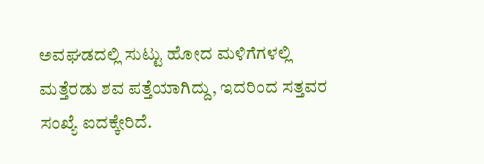ಅವಘಡದಲ್ಲಿ ಸುಟ್ಟು ಹೋದ ಮಳಿಗೆಗಳಲ್ಲಿ ಮತ್ತೆರಡು ಶವ ಪತ್ತೆಯಾಗಿದ್ದು, ಇದರಿಂದ ಸತ್ತವರ ಸಂಖ್ಯೆ ಐದಕ್ಕೇರಿದೆ.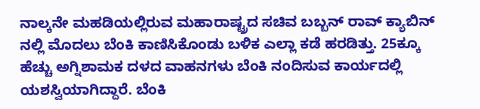ನಾಲ್ಕನೇ ಮಹಡಿಯಲ್ಲಿರುವ ಮಹಾರಾಷ್ಟ್ರದ ಸಚಿವ ಬಬ್ಬನ್ ರಾವ್ ಕ್ಯಾಬಿನ್ ನಲ್ಲಿ ಮೊದಲು ಬೆಂಕಿ ಕಾಣಿಸಿಕೊಂಡು ಬಳಿಕ ಎಲ್ಲಾ ಕಡೆ ಹರಡಿತ್ತು. 25ಕ್ಕೂ ಹೆಚ್ಚು ಅಗ್ನಿಶಾಮಕ ದಳದ ವಾಹನಗಳು ಬೆಂಕಿ ನಂದಿಸುವ ಕಾರ್ಯದಲ್ಲಿ ಯಶಸ್ವಿಯಾಗಿದ್ದಾರೆ. ಬೆಂಕಿ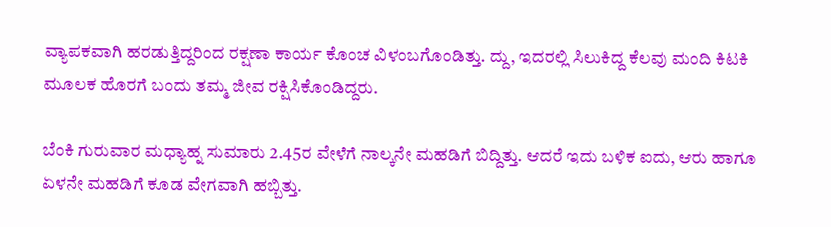ವ್ಯಾಪಕವಾಗಿ ಹರಡುತ್ತಿದ್ದರಿಂದ ರಕ್ಷಣಾ ಕಾರ್ಯ ಕೊಂಚ ವಿಳಂಬಗೊಂಡಿತ್ತು. ದ್ದು, ಇದರಲ್ಲಿ ಸಿಲುಕಿದ್ದ ಕೆಲವು ಮಂದಿ ಕಿಟಕಿ ಮೂಲಕ ಹೊರಗೆ ಬಂದು ತಮ್ಮ ಜೀವ ರಕ್ಷಿಸಿಕೊಂಡಿದ್ದರು.

ಬೆಂಕಿ ಗುರುವಾರ ಮಧ್ಯಾಹ್ನ ಸುಮಾರು 2.45ರ ವೇಳೆಗೆ ನಾಲ್ಕನೇ ಮಹಡಿಗೆ ಬಿದ್ದಿತ್ತು. ಆದರೆ ಇದು ಬಳಿಕ ಐದು, ಆರು ಹಾಗೂ ಏಳನೇ ಮಹಡಿಗೆ ಕೂಡ ವೇಗವಾಗಿ ಹಬ್ಬಿತ್ತು.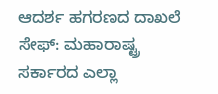ಆದರ್ಶ ಹಗರಣದ ದಾಖಲೆ ಸೇಫ್: ಮಹಾರಾಷ್ಟ್ರ ಸರ್ಕಾರದ ಎಲ್ಲಾ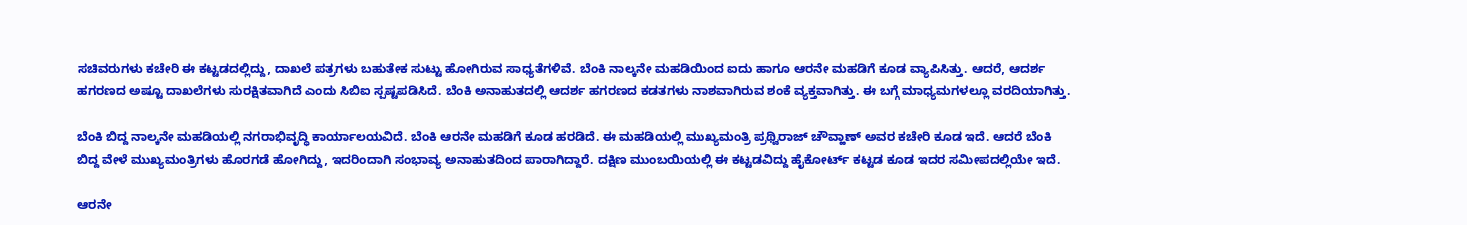ಸಚಿವರುಗಳು ಕಚೇರಿ ಈ ಕಟ್ಟಡದಲ್ಲಿದ್ದು, ದಾಖಲೆ ಪತ್ರಗಳು ಬಹುತೇಕ ಸುಟ್ಟು ಹೋಗಿರುವ ಸಾಧ್ಯತೆಗಳಿವೆ. ಬೆಂಕಿ ನಾಲ್ಕನೇ ಮಹಡಿಯಿಂದ ಐದು ಹಾಗೂ ಆರನೇ ಮಹಡಿಗೆ ಕೂಡ ವ್ಯಾಪಿಸಿತ್ತು. ಆದರೆ, ಆದರ್ಶ ಹಗರಣದ ಅಷ್ಟೂ ದಾಖಲೆಗಳು ಸುರಕ್ಷಿತವಾಗಿದೆ ಎಂದು ಸಿಬಿಐ ಸ್ಪಷ್ಟಪಡಿಸಿದೆ. ಬೆಂಕಿ ಅನಾಹುತದಲ್ಲಿ ಆದರ್ಶ ಹಗರಣದ ಕಡತಗಳು ನಾಶವಾಗಿರುವ ಶಂಕೆ ವ್ಯಕ್ತವಾಗಿತ್ತು. ಈ ಬಗ್ಗೆ ಮಾಧ್ಯಮಗಳಲ್ಲೂ ವರದಿಯಾಗಿತ್ತು.

ಬೆಂಕಿ ಬಿದ್ದ ನಾಲ್ಕನೇ ಮಹಡಿಯಲ್ಲಿ ನಗರಾಭಿವೃದ್ಧಿ ಕಾರ್ಯಾಲಯವಿದೆ. ಬೆಂಕಿ ಆರನೇ ಮಹಡಿಗೆ ಕೂಡ ಹರಡಿದೆ. ಈ ಮಹಡಿಯಲ್ಲಿ ಮುಖ್ಯಮಂತ್ರಿ ಪ್ರಥ್ವಿರಾಜ್ ಚೌವ್ಹಾಣ್ ಅವರ ಕಚೇರಿ ಕೂಡ ಇದೆ. ಆದರೆ ಬೆಂಕಿ ಬಿದ್ದ ವೇಳೆ ಮುಖ್ಯಮಂತ್ರಿಗಳು ಹೊರಗಡೆ ಹೋಗಿದ್ದು, ಇದರಿಂದಾಗಿ ಸಂಭಾವ್ಯ ಅನಾಹುತದಿಂದ ಪಾರಾಗಿದ್ದಾರೆ. ದಕ್ಷಿಣ ಮುಂಬಯಿಯಲ್ಲಿ ಈ ಕಟ್ಟಡವಿದ್ದು ಹೈಕೋರ್ಟ್ ಕಟ್ಟಡ ಕೂಡ ಇದರ ಸಮೀಪದಲ್ಲಿಯೇ ಇದೆ.

ಆರನೇ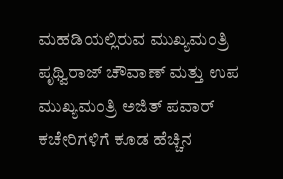ಮಹಡಿಯಲ್ಲಿರುವ ಮುಖ್ಯಮಂತ್ರಿ ಪೃಥ್ವಿರಾಜ್ ಚೌವಾಣ್ ಮತ್ತು ಉಪ ಮುಖ್ಯಮಂತ್ರಿ ಅಜಿತ್ ಪವಾರ್ ಕಚೇರಿಗಳಿಗೆ ಕೂಡ ಹೆಚ್ಚಿನ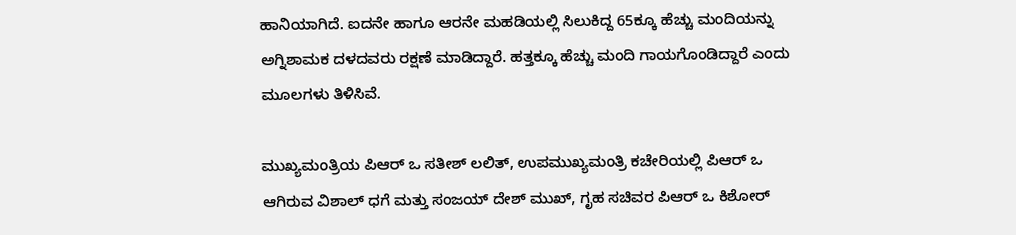ಹಾನಿಯಾಗಿದೆ. ಐದನೇ ಹಾಗೂ ಆರನೇ ಮಹಡಿಯಲ್ಲಿ ಸಿಲುಕಿದ್ದ 65ಕ್ಕೂ ಹೆಚ್ಚು ಮಂದಿಯನ್ನು ಅಗ್ನಿಶಾಮಕ ದಳದವರು ರಕ್ಷಣೆ ಮಾಡಿದ್ದಾರೆ. ಹತ್ತಕ್ಕೂ ಹೆಚ್ಚು ಮಂದಿ ಗಾಯಗೊಂಡಿದ್ದಾರೆ ಎಂದು ಮೂಲಗಳು ತಿಳಿಸಿವೆ.

ಮುಖ್ಯಮಂತ್ರಿಯ ಪಿಆರ್ ಒ ಸತೀಶ್ ಲಲಿತ್, ಉಪಮುಖ್ಯಮಂತ್ರಿ ಕಚೇರಿಯಲ್ಲಿ ಪಿಆರ್ ಒ ಆಗಿರುವ ವಿಶಾಲ್ ಧಗೆ ಮತ್ತು ಸಂಜಯ್ ದೇಶ್ ಮುಖ್, ಗೃಹ ಸಚಿವರ ಪಿಆರ್ ಒ ಕಿಶೋರ್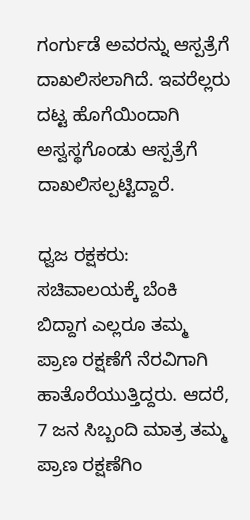ಗಂರ್ಗುಡೆ ಅವರನ್ನು ಆಸ್ಪತ್ರೆಗೆ ದಾಖಲಿಸಲಾಗಿದೆ. ಇವರೆಲ್ಲರು ದಟ್ಟ ಹೊಗೆಯಿಂದಾಗಿ ಅಸ್ವಸ್ಥಗೊಂಡು ಆಸ್ಪತ್ರೆಗೆ ದಾಖಲಿಸಲ್ಪಟ್ಟಿದ್ದಾರೆ.

ಧ್ವಜ ರಕ್ಷಕರು: ಸಚಿವಾಲಯಕ್ಕೆ ಬೆಂಕಿ ಬಿದ್ದಾಗ ಎಲ್ಲರೂ ತಮ್ಮ ಪ್ರಾಣ ರಕ್ಷಣೆಗೆ ನೆರವಿಗಾಗಿ ಹಾತೊರೆಯುತ್ತಿದ್ದರು. ಆದರೆ, 7 ಜನ ಸಿಬ್ಬಂದಿ ಮಾತ್ರ ತಮ್ಮ ಪ್ರಾಣ ರಕ್ಷಣೆಗಿಂ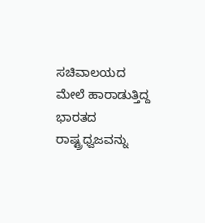ಸಚಿವಾಲಯದ ಮೇಲೆ ಹಾರಾಡುತ್ತಿದ್ದ ಭಾರತದ ರಾಷ್ಟ್ರಧ್ವಜವನ್ನು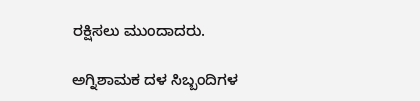ರಕ್ಷಿಸಲು ಮುಂದಾದರು.

ಅಗ್ನಿಶಾಮಕ ದಳ ಸಿಬ್ಬಂದಿಗಳ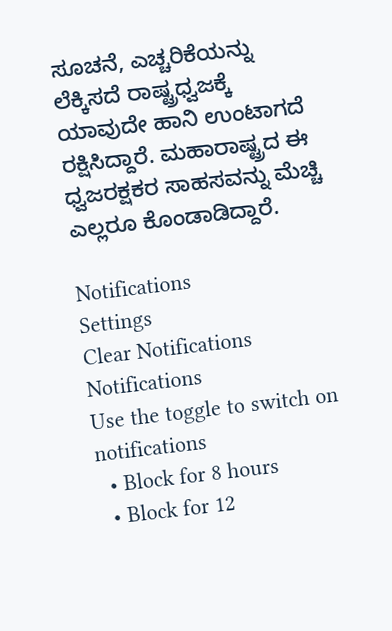ಸೂಚನೆ, ಎಚ್ಚರಿಕೆಯನ್ನು ಲೆಕ್ಕಿಸದೆ ರಾಷ್ಟ್ರಧ್ವಜಕ್ಕೆ ಯಾವುದೇ ಹಾನಿ ಉಂಟಾಗದೆ ರಕ್ಷಿಸಿದ್ದಾರೆ. ಮಹಾರಾಷ್ಟ್ರದ ಈ ಧ್ವಜರಕ್ಷಕರ ಸಾಹಸವನ್ನು ಮೆಚ್ಚಿ ಎಲ್ಲರೂ ಕೊಂಡಾಡಿದ್ದಾರೆ.

Notifications
Settings
Clear Notifications
Notifications
Use the toggle to switch on notifications
  • Block for 8 hours
  • Block for 12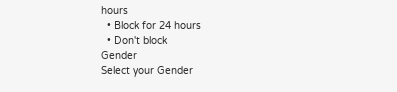hours
  • Block for 24 hours
  • Don't block
Gender
Select your Gender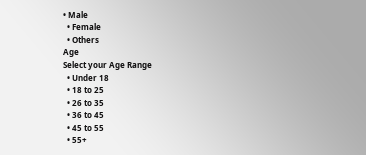• Male
  • Female
  • Others
Age
Select your Age Range
  • Under 18
  • 18 to 25
  • 26 to 35
  • 36 to 45
  • 45 to 55
  • 55+